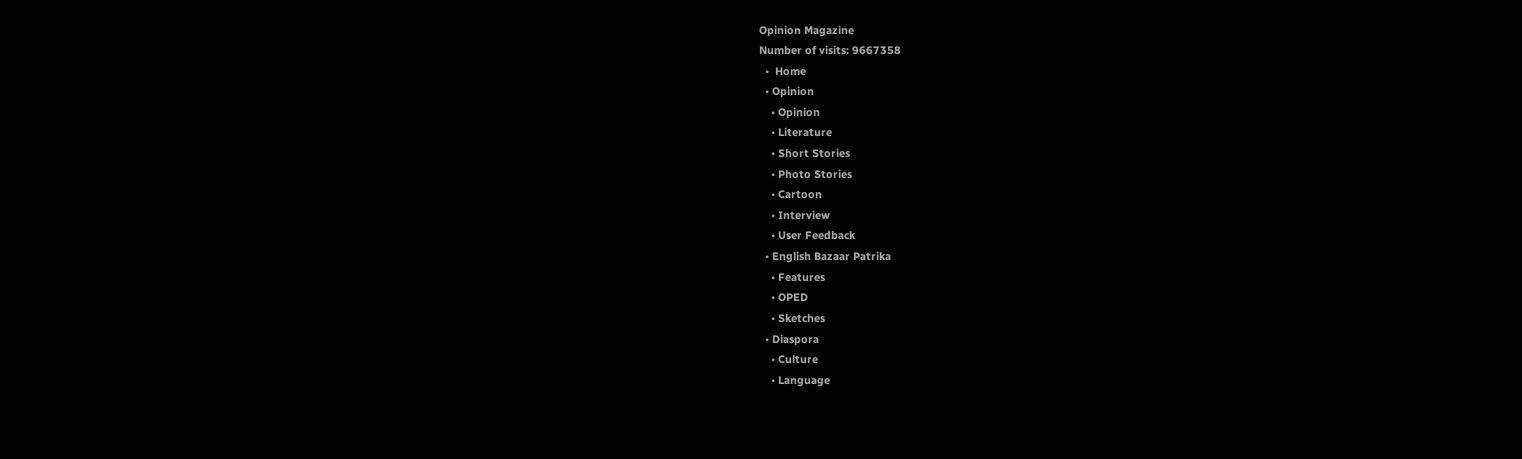Opinion Magazine
Number of visits: 9667358
  •  Home
  • Opinion
    • Opinion
    • Literature
    • Short Stories
    • Photo Stories
    • Cartoon
    • Interview
    • User Feedback
  • English Bazaar Patrika
    • Features
    • OPED
    • Sketches
  • Diaspora
    • Culture
    • Language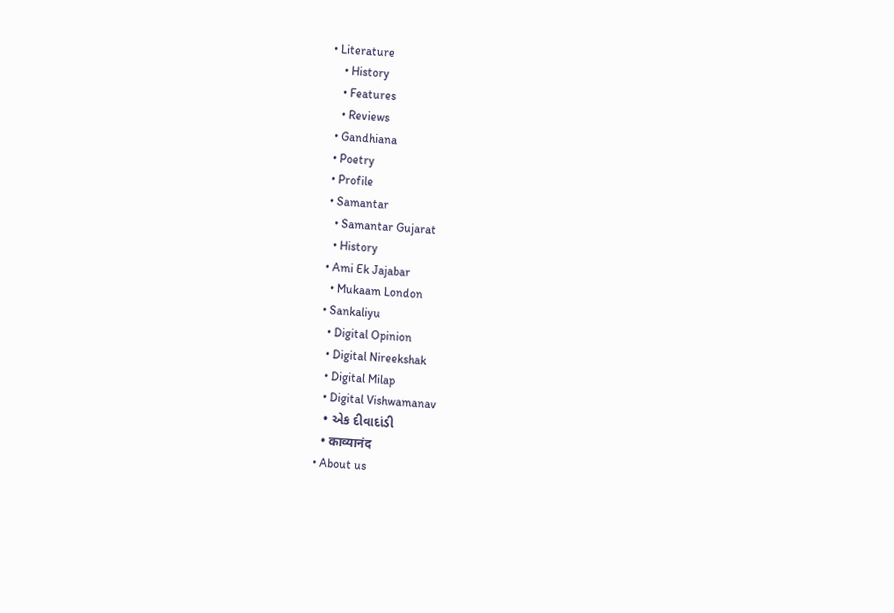• Literature
    • History
    • Features
    • Reviews
  • Gandhiana
  • Poetry
  • Profile
  • Samantar
    • Samantar Gujarat
    • History
  • Ami Ek Jajabar
    • Mukaam London
  • Sankaliyu
    • Digital Opinion
    • Digital Nireekshak
    • Digital Milap
    • Digital Vishwamanav
    • એક દીવાદાંડી
    • काव्यानंद
  • About us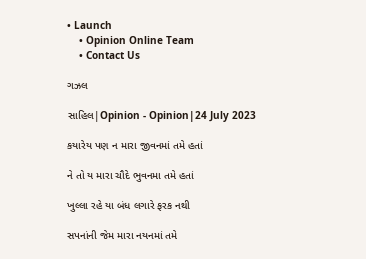• Launch
    • Opinion Online Team
    • Contact Us

ગઝલ

સાહિલ|Opinion - Opinion|24 July 2023

કયારેય પણ ન મારા જીવનમાં તમે હતાં

ને તો ય મારા ચૌદે ભુવનમા તમે હતાં

ખુલ્લા રહે યા બંધ લગારે ફરક નથી

સપનાંની જેમ મારા નયનમાં તમે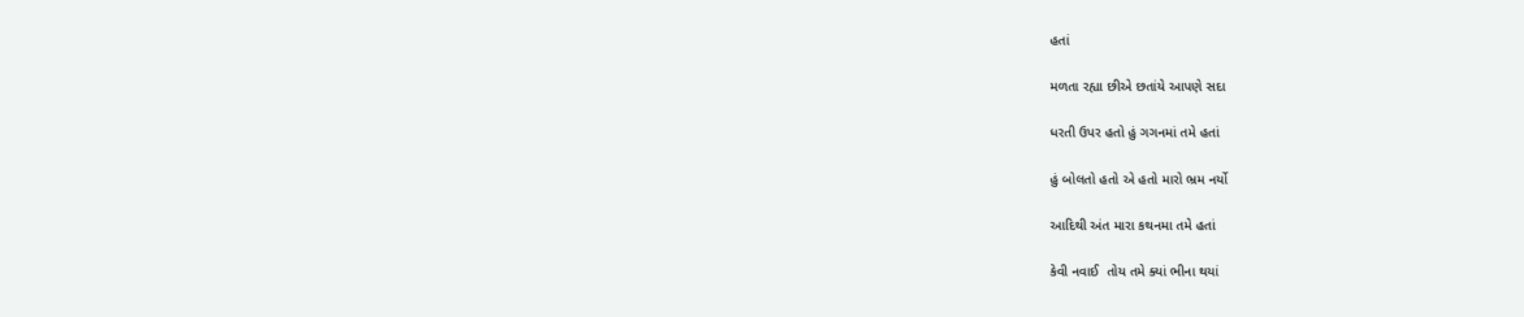હતાં

મળતા રહ્યા છીએ છતાંયે આપણે સદા

ધરતી ઉપર હતો હું ગગનમાં તમે હતાં

હું બોલતો હતો એ હતો મારો ભ્રમ નર્યો

આદિથી અંત મારા કથનમા તમે હતાં

કેવી નવાઈ  તોય તમે ક્યાં ભીના થયાં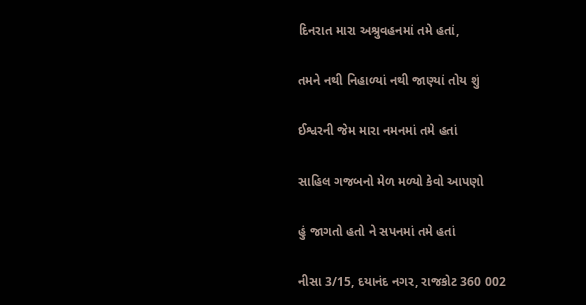દિનરાત મારા અશ્રુવહનમાં તમે હતાં,

તમને નથી નિહાળ્યાં નથી જાણ્યાં તોય શું

ઈશ્વરની જેમ મારા નમનમાં તમે હતાં

સાહિલ ગજબનો મેળ મળ્યો કેવો આપણો

હું જાગતો હતો ને સપનમાં તમે હતાં

નીસા 3/15, દયાનંદ નગર, રાજકોટ 360 002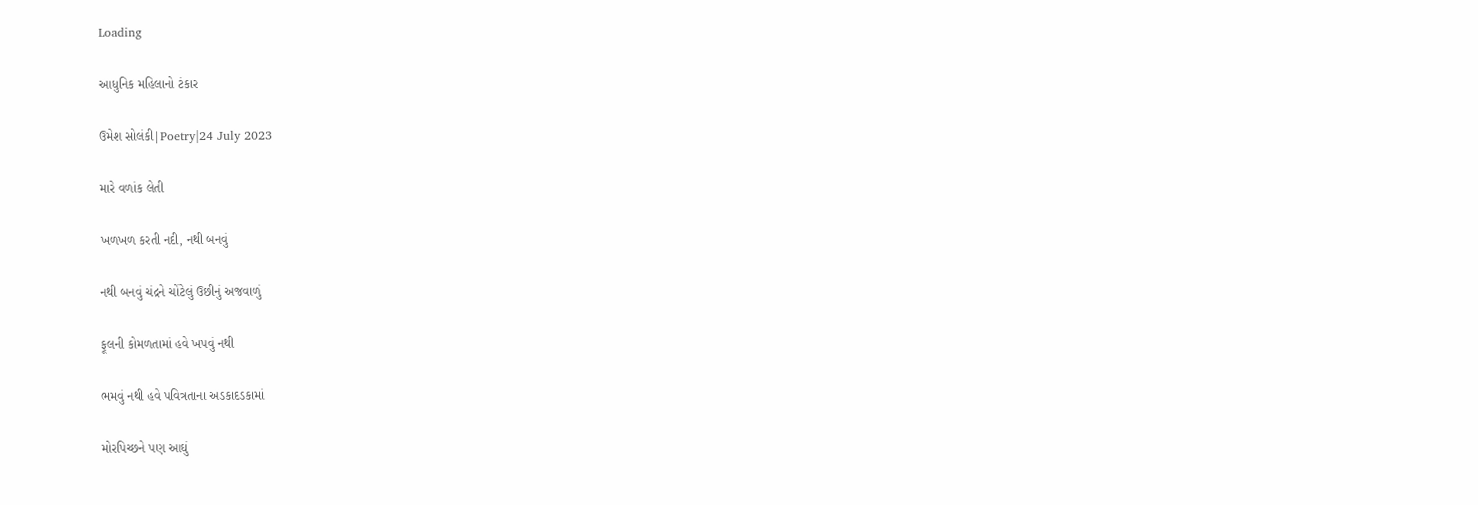Loading

આધુનિક મહિલાનો ટંકાર

ઉમેશ સોલંકી|Poetry|24 July 2023

મારે વળાંક લેતી

ખળખળ કરતી નદી, નથી બનવું

નથી બનવું ચંદ્રને ચોંટેલું ઉછીનું અજવાળું

ફૂલની કોમળતામાં હવે ખપવું નથી

ભમવું નથી હવે પવિત્રતાના અડકાદડકામાં

મોરપિચ્છને પણ આઘું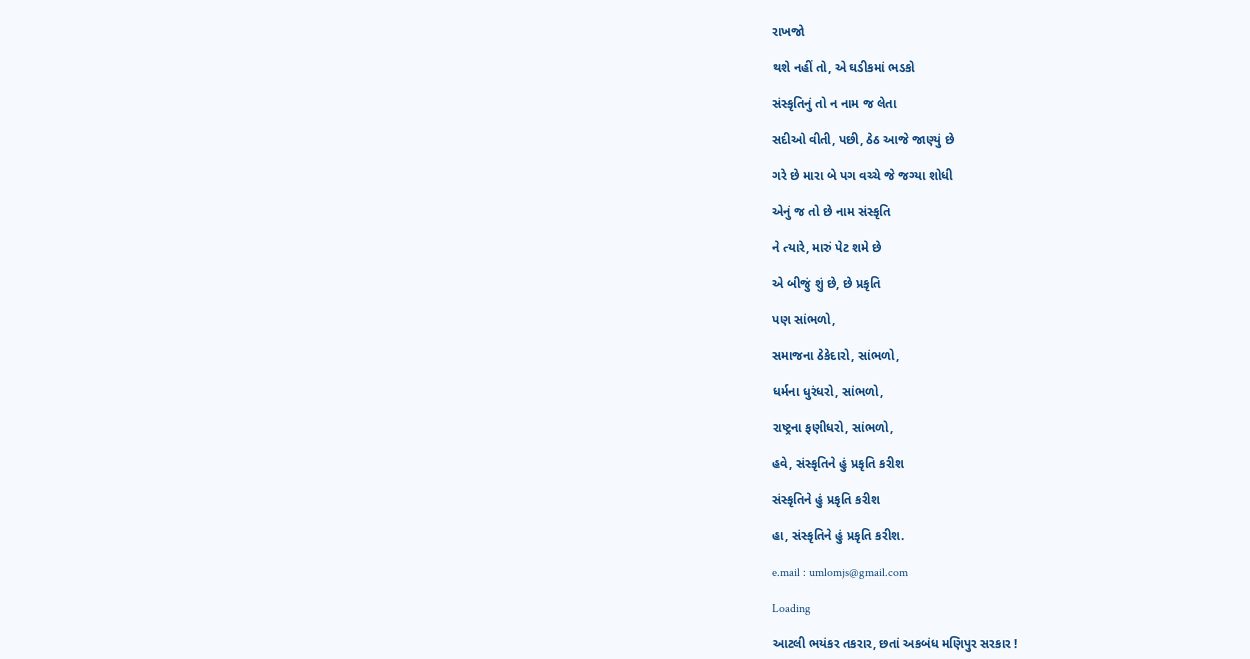રાખજો

થશે નહીં તો, એ ઘડીકમાં ભડકો

સંસ્કૃતિનું તો ન નામ જ લેતા

સદીઓ વીતી, પછી, ઠેઠ આજે જાણ્યું છે

ગરે છે મારા બે પગ વચ્ચે જે જગ્યા શોધી

એનું જ તો છે નામ સંસ્કૃતિ

ને ત્યારે, મારું પેટ શમે છે

એ બીજું શું છે, છે પ્રકૃતિ

પણ સાંભળો,

સમાજના ઠેકેદારો, સાંભળો,

ધર્મના ધુરંધરો, સાંભળો,

રાષ્ટ્રના ફણીધરો, સાંભળો,

હવે, સંસ્કૃતિને હું પ્રકૃતિ કરીશ

સંસ્કૃતિને હું પ્રકૃતિ કરીશ

હા, સંસ્કૃતિને હું પ્રકૃતિ કરીશ.

e.mail : umlomjs@gmail.com

Loading

આટલી ભયંકર તકરાર, છતાં અકબંધ મણિપુર સરકાર !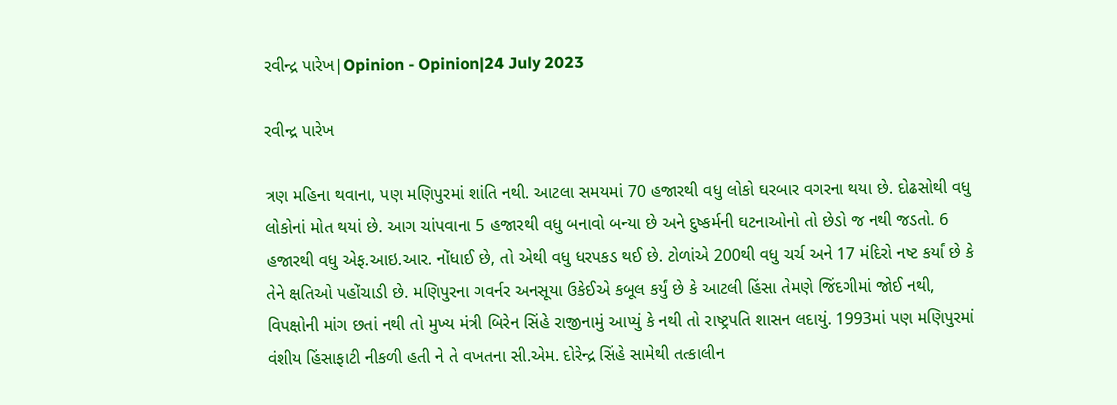રવીન્દ્ર પારેખ|Opinion - Opinion|24 July 2023

રવીન્દ્ર પારેખ

ત્રણ મહિના થવાના, પણ મણિપુરમાં શાંતિ નથી. આટલા સમયમાં 70 હજારથી વધુ લોકો ઘરબાર વગરના થયા છે. દોઢસોથી વધુ લોકોનાં મોત થયાં છે. આગ ચાંપવાના 5 હજારથી વધુ બનાવો બન્યા છે અને દુષ્કર્મની ઘટનાઓનો તો છેડો જ નથી જડતો. 6 હજારથી વધુ એફ.આઇ.આર. નોંધાઈ છે, તો એથી વધુ ધરપકડ થઈ છે. ટોળાંએ 200થી વધુ ચર્ચ અને 17 મંદિરો નષ્ટ કર્યાં છે કે તેને ક્ષતિઓ પહોંચાડી છે. મણિપુરના ગવર્નર અનસૂયા ઉકેઈએ કબૂલ કર્યું છે કે આટલી હિંસા તેમણે જિંદગીમાં જોઈ નથી, વિપક્ષોની માંગ છતાં નથી તો મુખ્ય મંત્રી બિરેન સિંહે રાજીનામું આપ્યું કે નથી તો રાષ્ટ્રપતિ શાસન લદાયું. 1993માં પણ મણિપુરમાં વંશીય હિંસાફાટી નીકળી હતી ને તે વખતના સી.એમ. દોરેન્દ્ર સિંહે સામેથી તત્કાલીન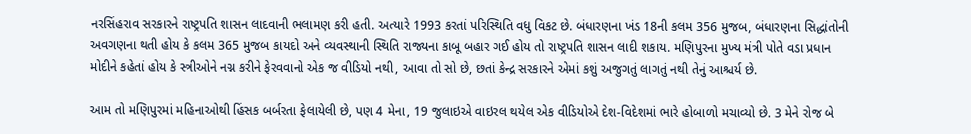નરસિંહરાવ સરકારને રાષ્ટ્રપતિ શાસન લાદવાની ભલામણ કરી હતી. અત્યારે 1993 કરતાં પરિસ્થિતિ વધુ વિકટ છે. બંધારણના ખંડ 18ની કલમ 356 મુજબ, બંધારણના સિદ્ધાંતોની અવગણના થતી હોય કે કલમ 365 મુજબ કાયદો અને વ્યવસ્થાની સ્થિતિ રાજ્યના કાબૂ બહાર ગઈ હોય તો રાષ્ટ્રપતિ શાસન લાદી શકાય. મણિપુરના મુખ્ય મંત્રી પોતે વડા પ્રધાન મોદીને કહેતાં હોય કે સ્ત્રીઓને નગ્ન કરીને ફેરવવાનો એક જ વીડિયો નથી, આવા તો સો છે, છતાં કેન્દ્ર સરકારને એમાં કશું અજુગતું લાગતું નથી તેનું આશ્ચર્ય છે.

આમ તો મણિપુરમાં મહિનાઓથી હિંસક બર્બરતા ફેલાયેલી છે, પણ 4 મેના, 19 જુલાઇએ વાઇરલ થયેલ એક વીડિયોએ દેશ-વિદેશમાં ભારે હોબાળો મચાવ્યો છે. 3 મેને રોજ બે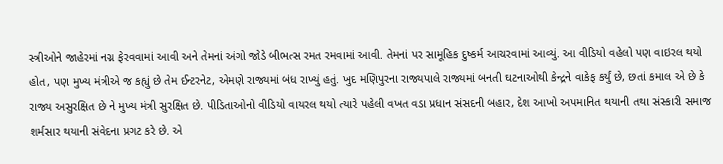સ્ત્રીઓને જાહેરમાં નગ્ન ફેરવવામાં આવી અને તેમનાં અંગો જોડે બીભત્સ રમત રમવામાં આવી. તેમનાં પર સામૂહિક દુષ્કર્મ આચરવામાં આવ્યું. આ વીડિયો વહેલો પણ વાઇરલ થયો હોત, પણ મુખ્ય મંત્રીએ જ કહ્યું છે તેમ ઈન્ટરનેટ, એમણે રાજ્યમાં બંધ રાખ્યું હતું. ખુદ મણિપુરના રાજ્યપાલે રાજ્યમાં બનતી ઘટનાઓથી કેન્દ્રને વાકેફ કર્યું છે, છતાં કમાલ એ છે કે રાજ્ય અસુરક્ષિત છે ને મુખ્ય મંત્રી સુરક્ષિત છે. પીડિતાઓનો વીડિયો વાયરલ થયો ત્યારે પહેલી વખત વડા પ્રધાન સંસદની બહાર, દેશ આખો અપમાનિત થયાની તથા સંસ્કારી સમાજ શર્મસાર થયાની સંવેદના પ્રગટ કરે છે. એ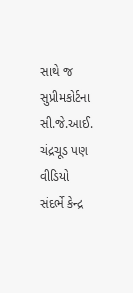સાથે જ સુપ્રીમકોર્ટના સી.જે.આઈ. ચંદ્રચૂડ પણ વીડિયો સંદર્ભે કેન્દ્ર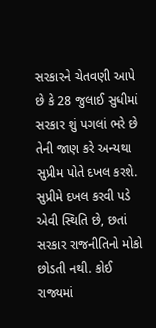સરકારને ચેતવણી આપે છે કે 28 જુલાઈ સુધીમાં સરકાર શું પગલાં ભરે છે તેની જાણ કરે અન્યથા સુપ્રીમ પોતે દખલ કરશે. સુપ્રીમે દખલ કરવી પડે એવી સ્થિતિ છે, છતાં સરકાર રાજનીતિનો મોકો છોડતી નથી. કોઈ રાજ્યમાં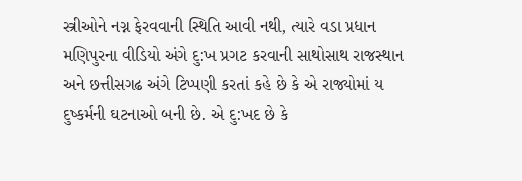સ્ત્રીઓને નગ્ન ફેરવવાની સ્થિતિ આવી નથી, ત્યારે વડા પ્રધાન મણિપુરના વીડિયો અંગે દુ:ખ પ્રગટ કરવાની સાથોસાથ રાજસ્થાન અને છત્તીસગઢ અંગે ટિપ્પણી કરતાં કહે છે કે એ રાજ્યોમાં ય દુષ્કર્મની ઘટનાઓ બની છે. એ દુ:ખદ છે કે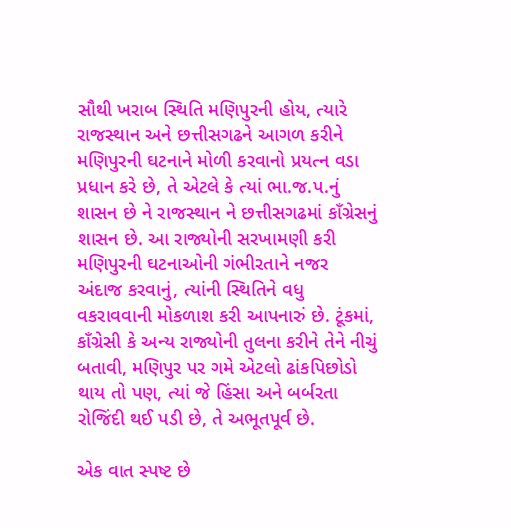સૌથી ખરાબ સ્થિતિ મણિપુરની હોય, ત્યારે રાજસ્થાન અને છત્તીસગઢને આગળ કરીને મણિપુરની ઘટનાને મોળી કરવાનો પ્રયત્ન વડા પ્રધાન કરે છે, તે એટલે કે ત્યાં ભા.જ.પ.નું શાસન છે ને રાજસ્થાન ને છત્તીસગઢમાં કાઁગ્રેસનું શાસન છે. આ રાજ્યોની સરખામણી કરી મણિપુરની ઘટનાઓની ગંભીરતાને નજર અંદાજ કરવાનું, ત્યાંની સ્થિતિને વધુ વકરાવવાની મોકળાશ કરી આપનારું છે. ટૂંકમાં, કાઁગ્રેસી કે અન્ય રાજ્યોની તુલના કરીને તેને નીચું બતાવી, મણિપુર પર ગમે એટલો ઢાંકપિછોડો થાય તો પણ, ત્યાં જે હિંસા અને બર્બરતા રોજિંદી થઈ પડી છે, તે અભૂતપૂર્વ છે.

એક વાત સ્પષ્ટ છે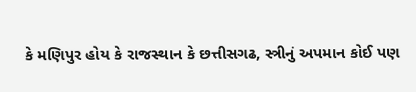કે મણિપુર હોય કે રાજસ્થાન કે છત્તીસગઢ, સ્ત્રીનું અપમાન કોઈ પણ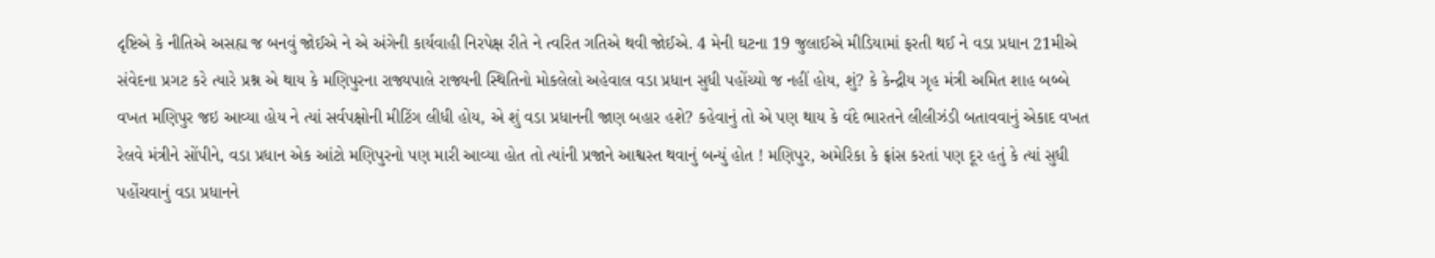દૃષ્ટિએ કે નીતિએ અસહ્ય જ બનવું જોઈએ ને એ અંગેની કાર્યવાહી નિરપેક્ષ રીતે ને ત્વરિત ગતિએ થવી જોઈએ. 4 મેની ઘટના 19 જુલાઈએ મીડિયામાં ફરતી થઈ ને વડા પ્રધાન 21મીએ સંવેદના પ્રગટ કરે ત્યારે પ્રશ્ન એ થાય કે મણિપુરના રાજ્યપાલે રાજ્યની સ્થિતિનો મોકલેલો અહેવાલ વડા પ્રધાન સુધી પહોંચ્યો જ નહીં હોય, શું? કે કેન્દ્રીય ગૃહ મંત્રી અમિત શાહ બબ્બે વખત મણિપુર જઇ આવ્યા હોય ને ત્યાં સર્વપક્ષોની મીટિંગ લીધી હોય, એ શું વડા પ્રધાનની જાણ બહાર હશે? કહેવાનું તો એ પણ થાય કે વંદે ભારતને લીલીઝંડી બતાવવાનું એકાદ વખત રેલવે મંત્રીને સોંપીને, વડા પ્રધાન એક આંટો મણિપુરનો પણ મારી આવ્યા હોત તો ત્યાંની પ્રજાને આશ્વસ્ત થવાનું બન્યું હોત ! મણિપુર, અમેરિકા કે ફ્રાંસ કરતાં પણ દૂર હતું કે ત્યાં સુધી પહોંચવાનું વડા પ્રધાનને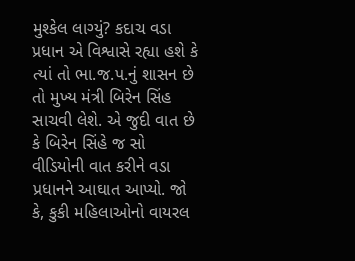મુશ્કેલ લાગ્યું? કદાચ વડા પ્રધાન એ વિશ્વાસે રહ્યા હશે કે ત્યાં તો ભા.જ.પ.નું શાસન છે તો મુખ્ય મંત્રી બિરેન સિંહ સાચવી લેશે. એ જુદી વાત છે કે બિરેન સિંહે જ સો વીડિયોની વાત કરીને વડા પ્રધાનને આઘાત આપ્યો. જો કે, કુકી મહિલાઓનો વાયરલ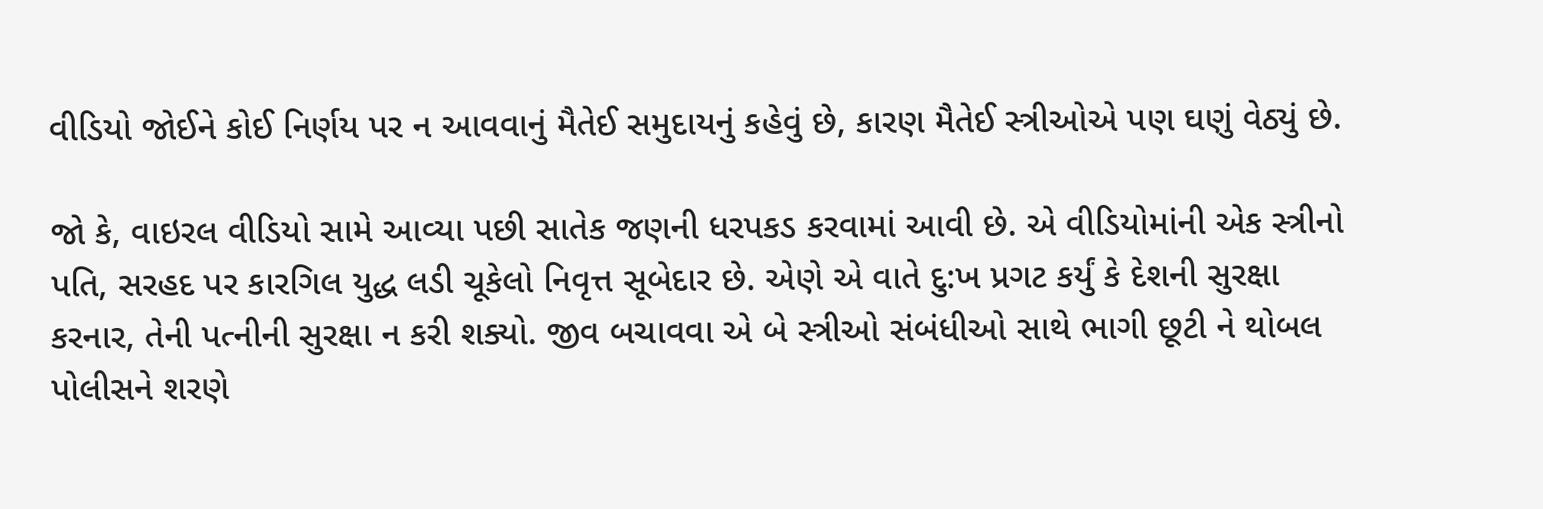વીડિયો જોઈને કોઈ નિર્ણય પર ન આવવાનું મૈતેઈ સમુદાયનું કહેવું છે, કારણ મૈતેઈ સ્ત્રીઓએ પણ ઘણું વેઠ્યું છે.

જો કે, વાઇરલ વીડિયો સામે આવ્યા પછી સાતેક જણની ધરપકડ કરવામાં આવી છે. એ વીડિયોમાંની એક સ્ત્રીનો પતિ, સરહદ પર કારગિલ યુદ્ધ લડી ચૂકેલો નિવૃત્ત સૂબેદાર છે. એણે એ વાતે દુ:ખ પ્રગટ કર્યું કે દેશની સુરક્ષા કરનાર, તેની પત્નીની સુરક્ષા ન કરી શક્યો. જીવ બચાવવા એ બે સ્ત્રીઓ સંબંધીઓ સાથે ભાગી છૂટી ને થોબલ પોલીસને શરણે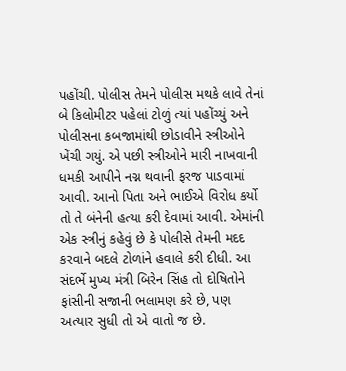પહોંચી. પોલીસ તેમને પોલીસ મથકે લાવે તેનાં બે કિલોમીટર પહેલાં ટોળું ત્યાં પહોંચ્યું અને પોલીસના કબજામાંથી છોડાવીને સ્ત્રીઓને ખેંચી ગયું. એ પછી સ્ત્રીઓને મારી નાખવાની ધમકી આપીને નગ્ન થવાની ફરજ પાડવામાં આવી. આનો પિતા અને ભાઈએ વિરોધ કર્યો તો તે બંનેની હત્યા કરી દેવામાં આવી. એમાંની એક સ્ત્રીનું કહેવું છે કે પોલીસે તેમની મદદ કરવાને બદલે ટોળાંને હવાલે કરી દીધી. આ સંદર્ભે મુખ્ય મંત્રી બિરેન સિંહ તો દોષિતોને ફાંસીની સજાની ભલામણ કરે છે, પણ અત્યાર સુધી તો એ વાતો જ છે.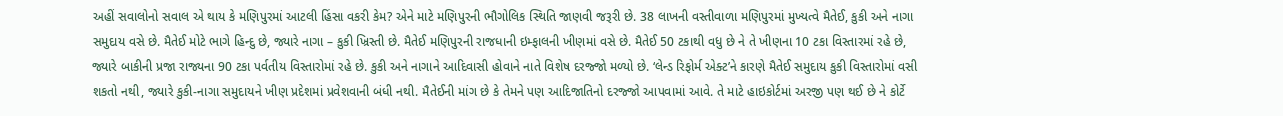અહીં સવાલોનો સવાલ એ થાય કે મણિપુરમાં આટલી હિંસા વકરી કેમ? એને માટે મણિપુરની ભૌગોલિક સ્થિતિ જાણવી જરૂરી છે. 38 લાખની વસ્તીવાળા મણિપુરમાં મુખ્યત્વે મૈતેઈ, કુકી અને નાગા સમુદાય વસે છે. મૈતેઈ મોટે ભાગે હિન્દુ છે, જ્યારે નાગા – કુકી ખ્રિસ્તી છે. મૈતેઈ મણિપુરની રાજધાની ઇમ્ફાલની ખીણમાં વસે છે. મૈતેઈ 50 ટકાથી વધુ છે ને તે ખીણના 10 ટકા વિસ્તારમાં રહે છે, જ્યારે બાકીની પ્રજા રાજ્યના 90 ટકા પર્વતીય વિસ્તારોમાં રહે છે. કુકી અને નાગાને આદિવાસી હોવાને નાતે વિશેષ દરજ્જો મળ્યો છે. ‘લેન્ડ રિફોર્મ એક્ટ’ને કારણે મૈતેઈ સમુદાય કુકી વિસ્તારોમાં વસી શકતો નથી, જ્યારે કુકી-નાગા સમુદાયને ખીણ પ્રદેશમાં પ્રવેશવાની બંધી નથી. મૈતેઈની માંગ છે કે તેમને પણ આદિજાતિનો દરજ્જો આપવામાં આવે. તે માટે હાઇકોર્ટમાં અરજી પણ થઈ છે ને કોર્ટે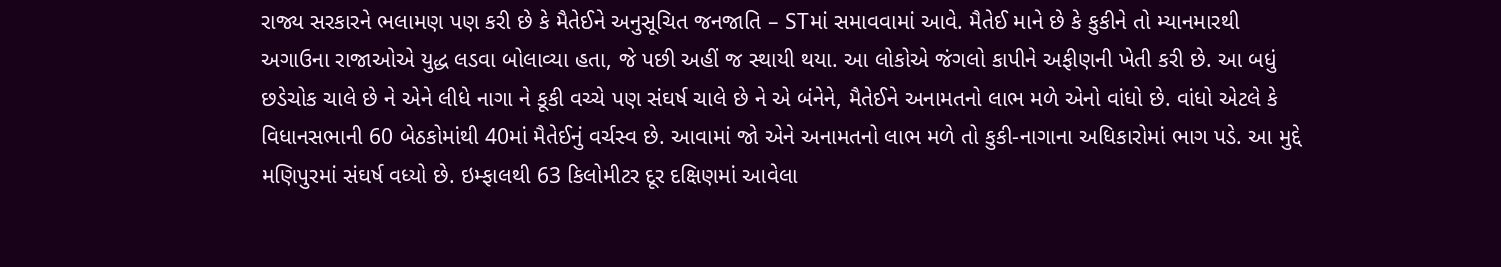રાજ્ય સરકારને ભલામણ પણ કરી છે કે મૈતેઈને અનુસૂચિત જનજાતિ – STમાં સમાવવામાં આવે. મૈતેઈ માને છે કે કુકીને તો મ્યાનમારથી અગાઉના રાજાઓએ યુદ્ધ લડવા બોલાવ્યા હતા, જે પછી અહીં જ સ્થાયી થયા. આ લોકોએ જંગલો કાપીને અફીણની ખેતી કરી છે. આ બધું છડેચોક ચાલે છે ને એને લીધે નાગા ને કૂકી વચ્ચે પણ સંઘર્ષ ચાલે છે ને એ બંનેને, મૈતેઈને અનામતનો લાભ મળે એનો વાંધો છે. વાંધો એટલે કે વિધાનસભાની 60 બેઠકોમાંથી 40માં મૈતેઈનું વર્ચસ્વ છે. આવામાં જો એને અનામતનો લાભ મળે તો કુકી-નાગાના અધિકારોમાં ભાગ પડે. આ મુદ્દે મણિપુરમાં સંઘર્ષ વધ્યો છે. ઇમ્ફાલથી 63 કિલોમીટર દૂર દક્ષિણમાં આવેલા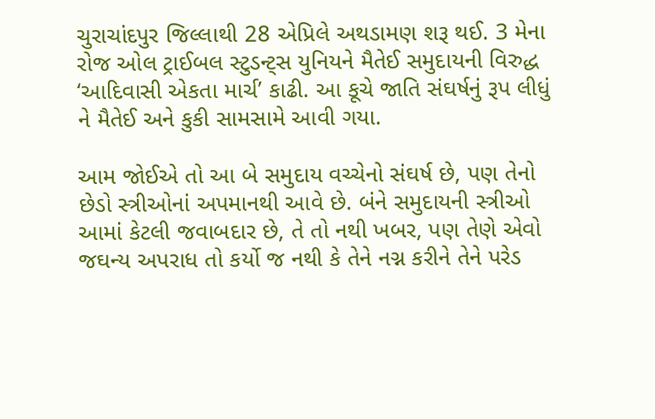ચુરાચાંદપુર જિલ્લાથી 28 એપ્રિલે અથડામણ શરૂ થઈ. 3 મેના રોજ ઓલ ટ્રાઈબલ સ્ટુડન્ટ્સ યુનિયને મૈતેઈ સમુદાયની વિરુદ્ધ ‘આદિવાસી એકતા માર્ચ’ કાઢી. આ કૂચે જાતિ સંઘર્ષનું રૂપ લીધું ને મૈતેઈ અને કુકી સામસામે આવી ગયા.

આમ જોઈએ તો આ બે સમુદાય વચ્ચેનો સંઘર્ષ છે, પણ તેનો છેડો સ્ત્રીઓનાં અપમાનથી આવે છે. બંને સમુદાયની સ્ત્રીઓ આમાં કેટલી જવાબદાર છે, તે તો નથી ખબર, પણ તેણે એવો જઘન્ય અપરાધ તો કર્યો જ નથી કે તેને નગ્ન કરીને તેને પરેડ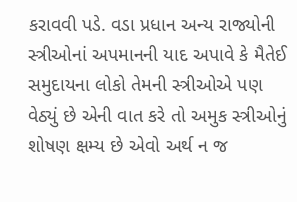કરાવવી પડે. વડા પ્રધાન અન્ય રાજ્યોની સ્ત્રીઓનાં અપમાનની યાદ અપાવે કે મૈતેઈ સમુદાયના લોકો તેમની સ્ત્રીઓએ પણ વેઠ્યું છે એની વાત કરે તો અમુક સ્ત્રીઓનું શોષણ ક્ષમ્ય છે એવો અર્થ ન જ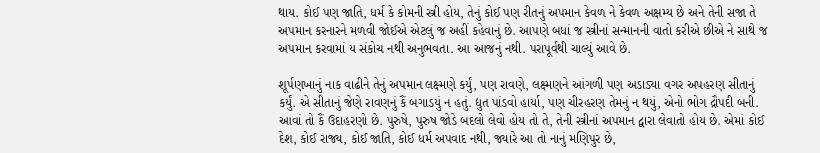થાય. કોઈ પણ જાતિ, ધર્મ કે કોમની સ્ત્રી હોય, તેનું કોઈ પણ રીતનું અપમાન કેવળ ને કેવળ અક્ષમ્ય છે અને તેની સજા તે અપમાન કરનારને મળવી જોઈએ એટલું જ અહીં કહેવાનું છે. આપણે બધાં જ સ્ત્રીનાં સન્માનની વાતો કરીએ છીએ ને સાથે જ અપમાન કરવામાં ય સંકોચ નથી અનુભવતા. આ આજનું નથી. પરાપૂર્વથી ચાલ્યું આવે છે.

શૂર્પણખાનું નાક વાઢીને તેનું અપમાન લક્ષ્મણે કર્યું, પણ રાવણે, લક્ષ્મણને આંગળી પણ અડાડ્યા વગર અપહરણ સીતાનું કર્યું. એ સીતાનું જેણે રાવણનું કૈં બગાડયું ન હતું. દ્યુત પાંડવો હાર્યા, પણ ચીરહરણ તેમનું ન થયું, એનો ભોગ દ્રૌપદી બની. આવાં તો કૈં ઉદાહરણો છે. પુરુષે, પુરુષ જોડે બદલો લેવો હોય તો તે, તેની સ્ત્રીનાં અપમાન દ્વારા લેવાતો હોય છે. એમાં કોઈ દેશ, કોઈ રાજ્ય, કોઈ જાતિ, કોઈ ધર્મ અપવાદ નથી, જ્યારે આ તો નાનું મણિપુર છે,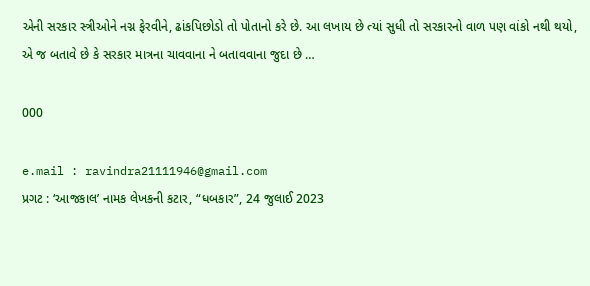એની સરકાર સ્ત્રીઓને નગ્ન ફેરવીને, ઢાંકપિછોડો તો પોતાનો કરે છે. આ લખાય છે ત્યાં સુધી તો સરકારનો વાળ પણ વાંકો નથી થયો, એ જ બતાવે છે કે સરકાર માત્રના ચાવવાના ને બતાવવાના જુદા છે …

000

e.mail : ravindra21111946@gmail.com
પ્રગટ : ‘આજકાલ’ નામક લેખકની કટાર, “ધબકાર”, 24 જુલાઈ 2023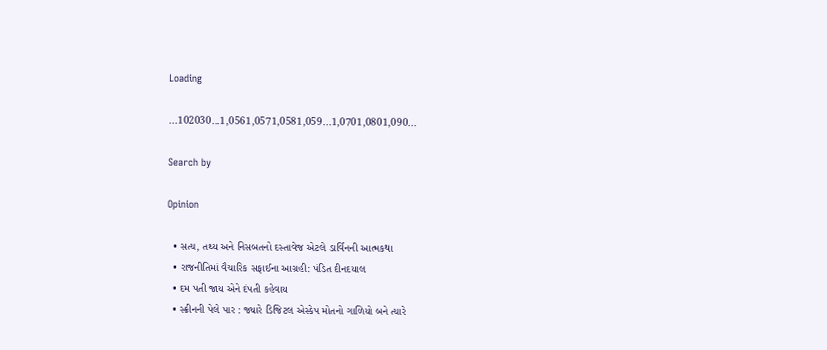Loading

...102030...1,0561,0571,0581,059...1,0701,0801,090...

Search by

Opinion

  • સત્ય, તથ્ય અને નિસબતનો દસ્તાવેજ એટલે ડાર્વિનની આત્મકથા
  • રાજનીતિમાં વૈચારિક સફાઈના આગ્રહી: પંડિત દીનદયાલ
  • દમ પતી જાય એને દંપતી કહેવાય
  • સ્ક્રીનની પેલે પાર : જ્યારે ડિજિટલ એસ્કેપ મોતનો ગાળિયો બને ત્યારે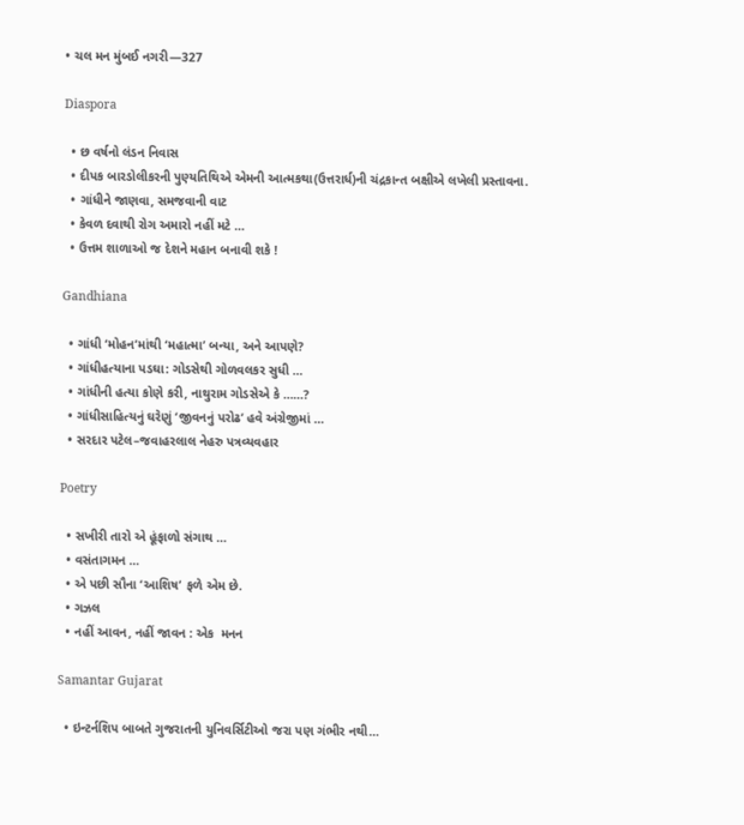• ચલ મન મુંબઈ નગરી—327

Diaspora

  • છ વર્ષનો લંડન નિવાસ
  • દીપક બારડોલીકરની પુણ્યતિથિએ એમની આત્મકથા(ઉત્તરાર્ધ)ની ચંદ્રકાન્ત બક્ષીએ લખેલી પ્રસ્તાવના.
  • ગાંધીને જાણવા, સમજવાની વાટ
  • કેવળ દવાથી રોગ અમારો નહીં મટે …
  • ઉત્તમ શાળાઓ જ દેશને મહાન બનાવી શકે !

Gandhiana

  • ગાંધી ‘મોહન’માંથી ‘મહાત્મા’ બન્યા, અને આપણે?
  • ગાંધીહત્યાના પડઘા: ગોડસેથી ગોળવલકર સુધી …
  • ગાંધીની હત્યા કોણે કરી, નાથુરામ ગોડસેએ કે ……?
  • ગાંધીસાહિત્યનું ઘરેણું ‘જીવનનું પરોઢ’ હવે અંગ્રેજીમાં …
  • સરદાર પટેલ–જવાહરલાલ નેહરુ પત્રવ્યવહાર

Poetry

  • સખીરી તારો એ હૂંફાળો સંગાથ …
  • વસંતાગમન …
  • એ પછી સૌના ‘આશિષ’ ફળે એમ છે.
  • ગઝલ
  • નહીં આવન, નહીં જાવન : એક  મનન

Samantar Gujarat

  • ઇન્ટર્નશિપ બાબતે ગુજરાતની યુનિવર્સિટીઓ જરા પણ ગંભીર નથી…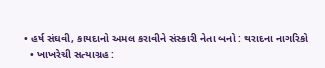• હર્ષ સંઘવી, કાયદાનો અમલ કરાવીને સંસ્કારી નેતા બનો : થરાદના નાગરિકો
  • ખાખરેચી સત્યાગ્રહ :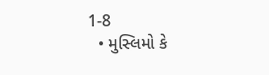1-8
  • મુસ્લિમો કે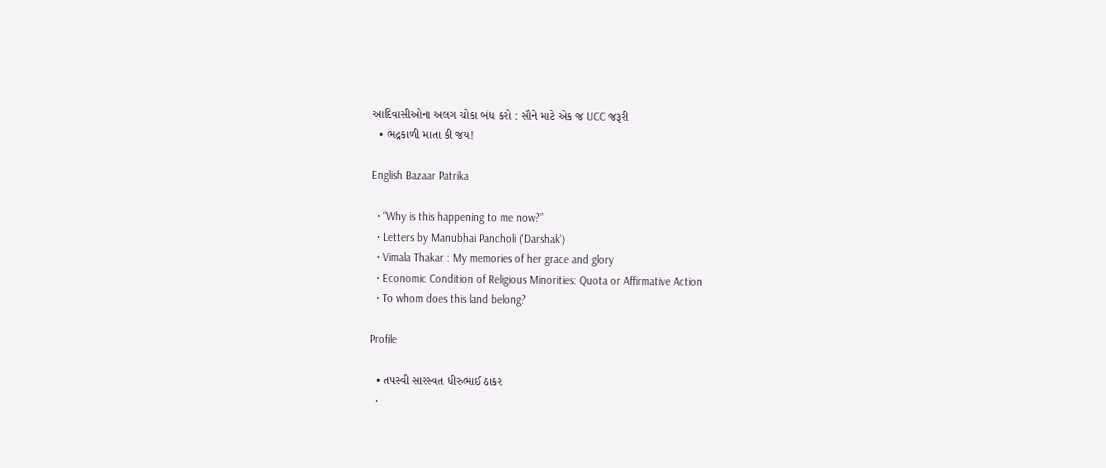આદિવાસીઓના અલગ ચોકા બંધ કરો : સૌને માટે એક જ UCC જરૂરી
  • ભદ્રકાળી માતા કી જય!

English Bazaar Patrika

  • “Why is this happening to me now?”
  • Letters by Manubhai Pancholi (‘Darshak’)
  • Vimala Thakar : My memories of her grace and glory
  • Economic Condition of Religious Minorities: Quota or Affirmative Action
  • To whom does this land belong?

Profile

  • તપસ્વી સારસ્વત ધીરુભાઈ ઠાકર
  •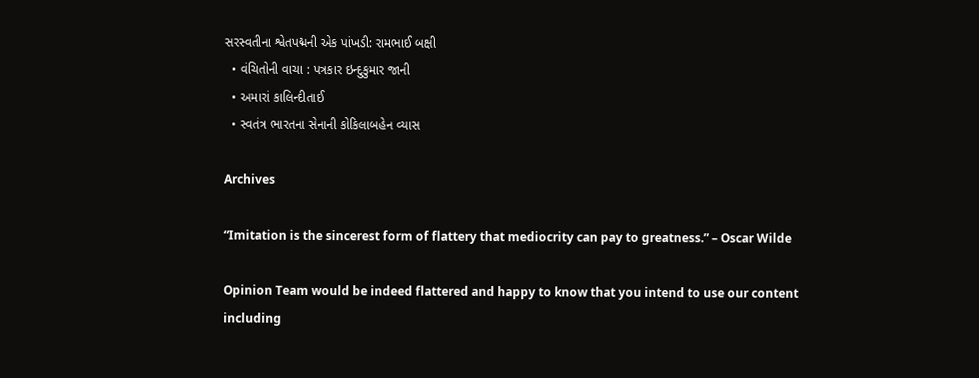સરસ્વતીના શ્વેતપદ્મની એક પાંખડી: રામભાઈ બક્ષી
  • વંચિતોની વાચા : પત્રકાર ઇન્દુકુમાર જાની
  • અમારાં કાલિન્દીતાઈ
  • સ્વતંત્ર ભારતના સેનાની કોકિલાબહેન વ્યાસ

Archives

“Imitation is the sincerest form of flattery that mediocrity can pay to greatness.” – Oscar Wilde

Opinion Team would be indeed flattered and happy to know that you intend to use our content including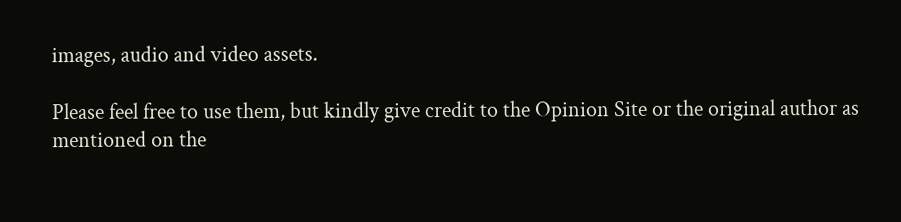images, audio and video assets.

Please feel free to use them, but kindly give credit to the Opinion Site or the original author as mentioned on the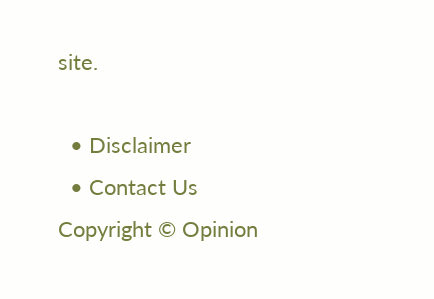site.

  • Disclaimer
  • Contact Us
Copyright © Opinion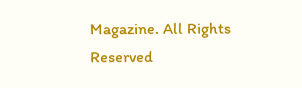Magazine. All Rights Reserved